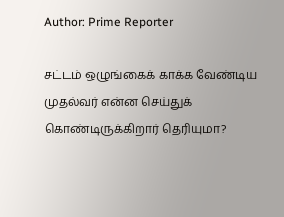Author: Prime Reporter

சட்டம் ஒழுங்கைக் காக்க வேண்டிய முதல்வர் என்ன செய்துக் கொண்டிருக்கிறார் தெரியுமா?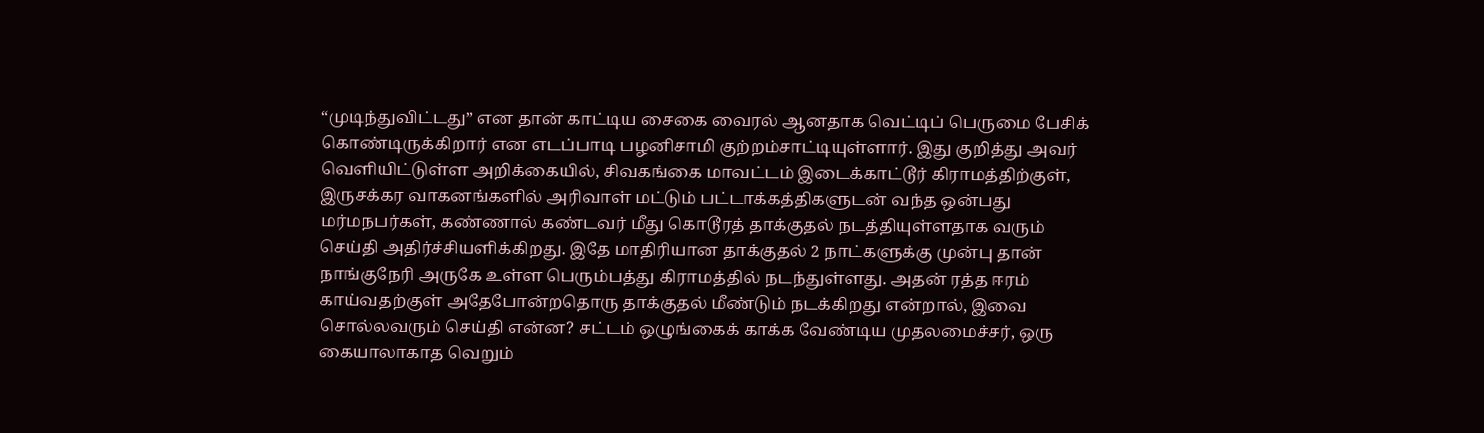“முடிந்துவிட்டது” என தான் காட்டிய சைகை வைரல் ஆனதாக வெட்டிப் பெருமை பேசிக் கொண்டிருக்கிறார் என எடப்பாடி பழனிசாமி குற்றம்சாட்டியுள்ளார். இது குறித்து அவர் வெளியிட்டுள்ள அறிக்கையில், சிவகங்கை மாவட்டம் இடைக்காட்டூர் கிராமத்திற்குள், இருசக்கர வாகனங்களில் அரிவாள் மட்டும் பட்டாக்கத்திகளுடன் வந்த ஒன்பது மர்மநபர்கள், கண்ணால் கண்டவர் மீது கொடூரத் தாக்குதல் நடத்தியுள்ளதாக வரும் செய்தி அதிர்ச்சியளிக்கிறது. இதே மாதிரியான தாக்குதல் 2 நாட்களுக்கு முன்பு தான் நாங்குநேரி அருகே உள்ள பெரும்பத்து கிராமத்தில் நடந்துள்ளது. அதன் ரத்த ஈரம் காய்வதற்குள் அதேபோன்றதொரு தாக்குதல் மீண்டும் நடக்கிறது என்றால், இவை சொல்லவரும் செய்தி என்ன? சட்டம் ஒழுங்கைக் காக்க வேண்டிய முதலமைச்சர், ஒரு கையாலாகாத வெறும்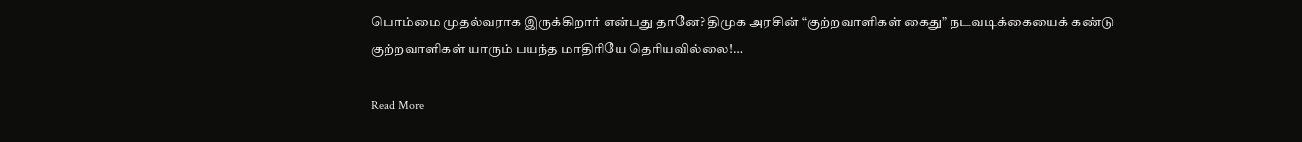பொம்மை முதல்வராக இருக்கிறார் என்பது தானே? திமுக அரசின் “குற்றவாளிகள் கைது” நடவடிக்கையைக் கண்டு குற்றவாளிகள் யாரும் பயந்த மாதிரியே தெரியவில்லை!…

Read More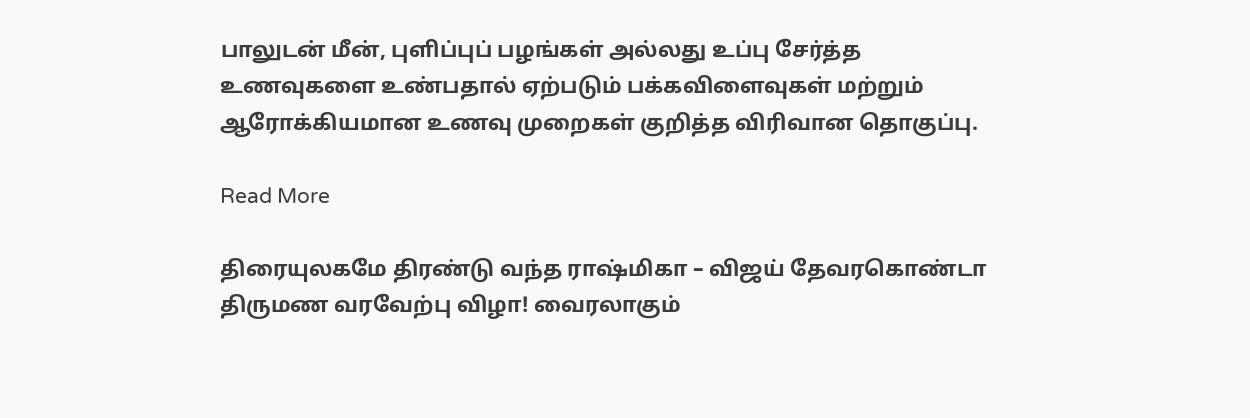பாலுடன் மீன், புளிப்புப் பழங்கள் அல்லது உப்பு சேர்த்த உணவுகளை உண்பதால் ஏற்படும் பக்கவிளைவுகள் மற்றும் ஆரோக்கியமான உணவு முறைகள் குறித்த விரிவான தொகுப்பு.

Read More

திரையுலகமே திரண்டு வந்த ராஷ்மிகா – விஜய் தேவரகொண்டா திருமண வரவேற்பு விழா! வைரலாகும்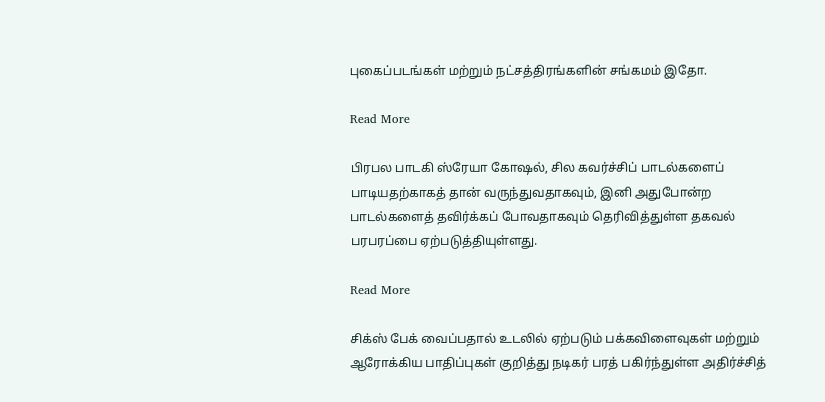புகைப்படங்கள் மற்றும் நட்சத்திரங்களின் சங்கமம் இதோ.

Read More

பிரபல பாடகி ஸ்ரேயா கோஷல், சில கவர்ச்சிப் பாடல்களைப் பாடியதற்காகத் தான் வருந்துவதாகவும், இனி அதுபோன்ற பாடல்களைத் தவிர்க்கப் போவதாகவும் தெரிவித்துள்ள தகவல் பரபரப்பை ஏற்படுத்தியுள்ளது.

Read More

சிக்ஸ் பேக் வைப்பதால் உடலில் ஏற்படும் பக்கவிளைவுகள் மற்றும் ஆரோக்கிய பாதிப்புகள் குறித்து நடிகர் பரத் பகிர்ந்துள்ள அதிர்ச்சித்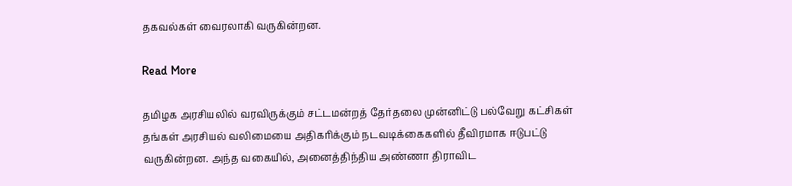தகவல்கள் வைரலாகி வருகின்றன.

Read More

தமிழக அரசியலில் வரவிருக்கும் சட்டமன்றத் தேர்தலை முன்னிட்டு பல்வேறு கட்சிகள் தங்கள் அரசியல் வலிமையை அதிகரிக்கும் நடவடிக்கைகளில் தீவிரமாக ஈடுபட்டு வருகின்றன. அந்த வகையில், அனைத்திந்திய அண்ணா திராவிட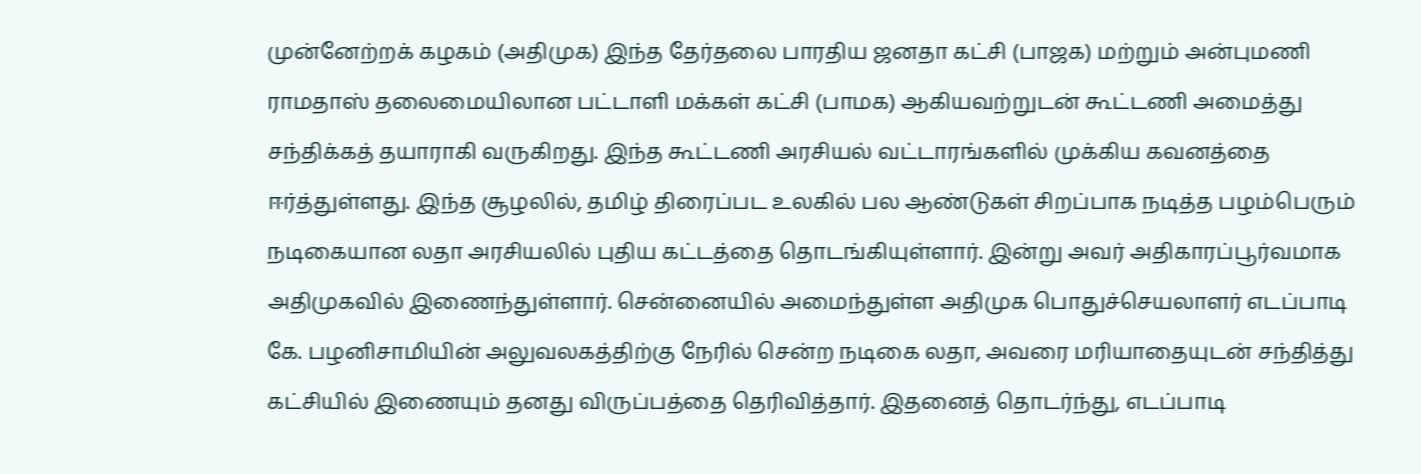முன்னேற்றக் கழகம் (அதிமுக) இந்த தேர்தலை பாரதிய ஜனதா கட்சி (பாஜக) மற்றும் அன்புமணி ராமதாஸ் தலைமையிலான பட்டாளி மக்கள் கட்சி (பாமக) ஆகியவற்றுடன் கூட்டணி அமைத்து சந்திக்கத் தயாராகி வருகிறது. இந்த கூட்டணி அரசியல் வட்டாரங்களில் முக்கிய கவனத்தை ஈர்த்துள்ளது. இந்த சூழலில், தமிழ் திரைப்பட உலகில் பல ஆண்டுகள் சிறப்பாக நடித்த பழம்பெரும் நடிகையான லதா அரசியலில் புதிய கட்டத்தை தொடங்கியுள்ளார். இன்று அவர் அதிகாரப்பூர்வமாக அதிமுகவில் இணைந்துள்ளார். சென்னையில் அமைந்துள்ள அதிமுக பொதுச்செயலாளர் எடப்பாடி கே. பழனிசாமியின் அலுவலகத்திற்கு நேரில் சென்ற நடிகை லதா, அவரை மரியாதையுடன் சந்தித்து கட்சியில் இணையும் தனது விருப்பத்தை தெரிவித்தார். இதனைத் தொடர்ந்து, எடப்பாடி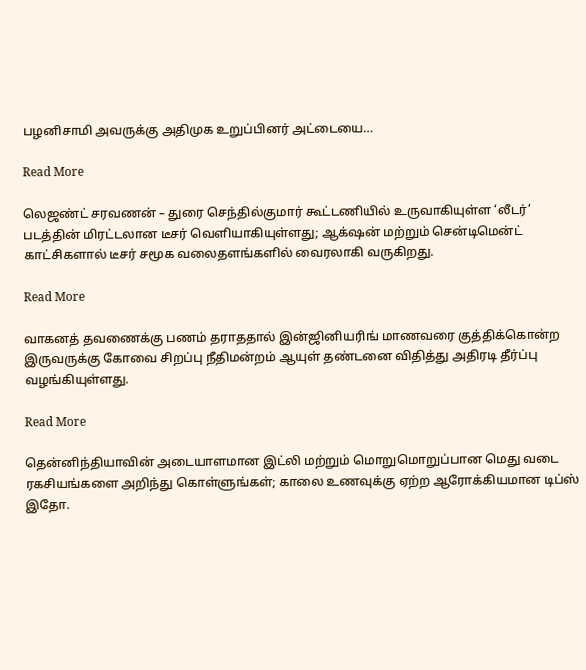பழனிசாமி அவருக்கு அதிமுக உறுப்பினர் அட்டையை…

Read More

லெஜண்ட் சரவணன் – துரை செந்தில்குமார் கூட்டணியில் உருவாகியுள்ள ‘லீடர்’ படத்தின் மிரட்டலான டீசர் வெளியாகியுள்ளது; ஆக்‌ஷன் மற்றும் சென்டிமென்ட் காட்சிகளால் டீசர் சமூக வலைதளங்களில் வைரலாகி வருகிறது.

Read More

வாகனத் தவணைக்கு பணம் தராததால் இன்ஜினியரிங் மாணவரை குத்திக்கொன்ற இருவருக்கு கோவை சிறப்பு நீதிமன்றம் ஆயுள் தண்டனை விதித்து அதிரடி தீர்ப்பு வழங்கியுள்ளது.

Read More

தென்னிந்தியாவின் அடையாளமான இட்லி மற்றும் மொறுமொறுப்பான மெது வடை ரகசியங்களை அறிந்து கொள்ளுங்கள்; காலை உணவுக்கு ஏற்ற ஆரோக்கியமான டிப்ஸ் இதோ.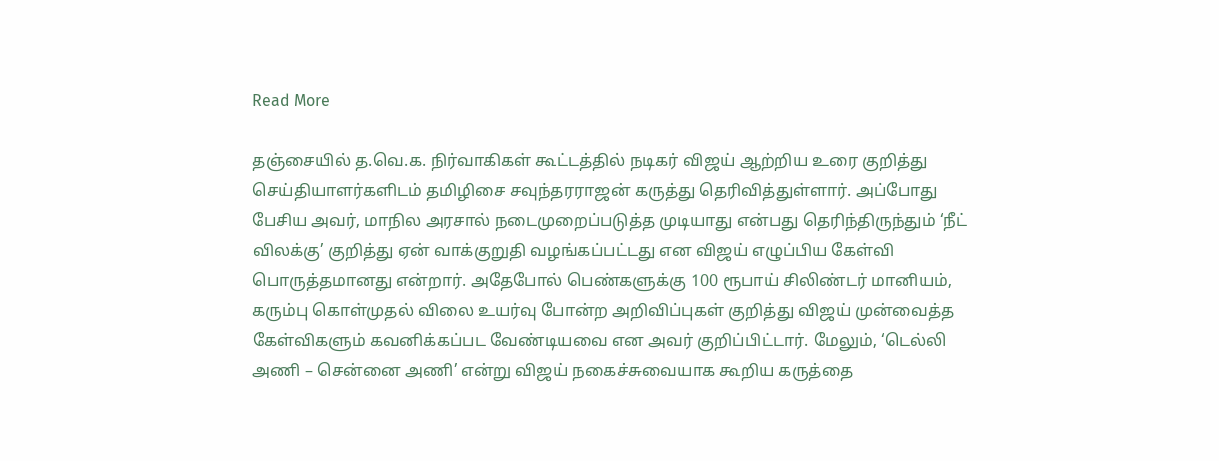Read More

தஞ்சையில் த.வெ.க. நிர்வாகிகள் கூட்டத்தில் நடிகர் விஜய் ஆற்றிய உரை குறித்து செய்தியாளர்களிடம் தமிழிசை சவுந்தரராஜன் கருத்து தெரிவித்துள்ளார். அப்போது பேசிய அவர், மாநில அரசால் நடைமுறைப்படுத்த முடியாது என்பது தெரிந்திருந்தும் ‘நீட் விலக்கு’ குறித்து ஏன் வாக்குறுதி வழங்கப்பட்டது என விஜய் எழுப்பிய கேள்வி பொருத்தமானது என்றார். அதேபோல் பெண்களுக்கு 100 ரூபாய் சிலிண்டர் மானியம், கரும்பு கொள்முதல் விலை உயர்வு போன்ற அறிவிப்புகள் குறித்து விஜய் முன்வைத்த கேள்விகளும் கவனிக்கப்பட வேண்டியவை என அவர் குறிப்பிட்டார். மேலும், ‘டெல்லி அணி – சென்னை அணி’ என்று விஜய் நகைச்சுவையாக கூறிய கருத்தை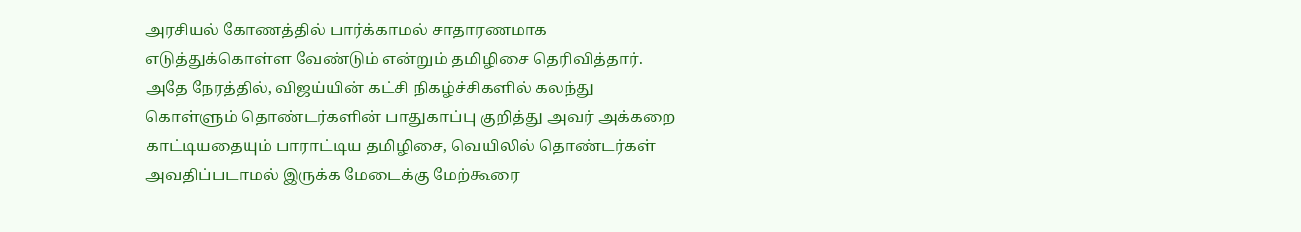அரசியல் கோணத்தில் பார்க்காமல் சாதாரணமாக எடுத்துக்கொள்ள வேண்டும் என்றும் தமிழிசை தெரிவித்தார். அதே நேரத்தில், விஜய்யின் கட்சி நிகழ்ச்சிகளில் கலந்து கொள்ளும் தொண்டர்களின் பாதுகாப்பு குறித்து அவர் அக்கறை காட்டியதையும் பாராட்டிய தமிழிசை, வெயிலில் தொண்டர்கள் அவதிப்படாமல் இருக்க மேடைக்கு மேற்கூரை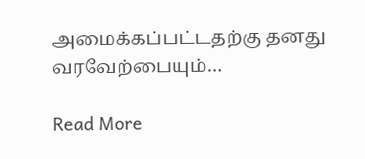அமைக்கப்பட்டதற்கு தனது வரவேற்பையும்…

Read More